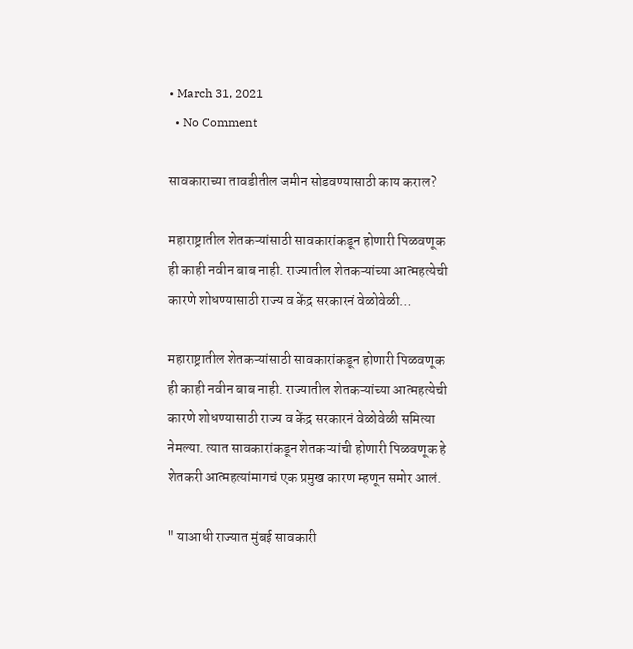• March 31, 2021
  • No Comment

सावकाराच्या तावडीतील जमीन सोडवण्यासाठी काय कराल?

महाराष्ट्रातील शेतकऱ्यांसाठी सावकारांकडून होणारी पिळवणूक ही काही नवीन बाब नाही. राज्यातील शेतकऱ्यांच्या आत्महत्येची कारणे शोधण्यासाठी राज्य व केंद्र सरकारनं वेळोवेळी…

महाराष्ट्रातील शेतकऱ्यांसाठी सावकारांकडून होणारी पिळवणूक ही काही नवीन बाब नाही. राज्यातील शेतकऱ्यांच्या आत्महत्येची कारणे शोधण्यासाठी राज्य व केंद्र सरकारनं वेळोवेळी समित्या नेमल्या. त्यात सावकारांकडून शेतकऱ्यांची होणारी पिळवणूक हे शेतकरी आत्महत्यांमागचं एक प्रमुख कारण म्हणून समोर आलं.

" याआधी राज्यात मुंबई सावकारी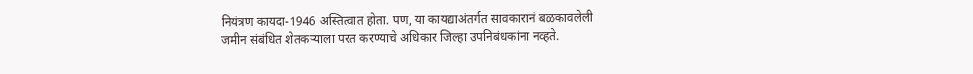नियंत्रण कायदा-1946 अस्तित्वात होता. पण, या कायद्याअंतर्गत सावकारानं बळकावलेली जमीन संबंधित शेतकऱ्याला परत करण्याचे अधिकार जिल्हा उपनिबंधकांना नव्हते.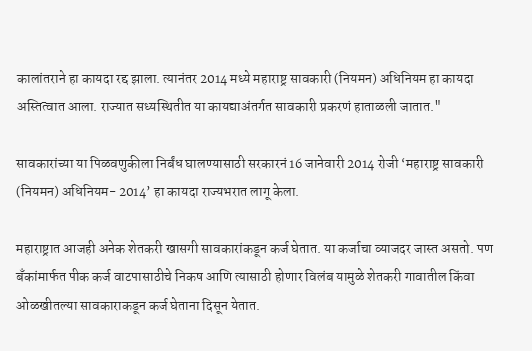कालांतराने हा कायदा रद्द झाला. त्यानंतर 2014 मध्ये महाराष्ट्र सावकारी (नियमन) अधिनियम हा कायदा अस्तित्वात आला. राज्यात सध्यस्थितीत या कायद्याअंतर्गत सावकारी प्रकरणं हाताळली जातात."

सावकारांच्या या पिळवणुकीला निर्बंध घालण्यासाठी सरकारनं 16 जानेवारी 2014 रोजी ‘महाराष्ट्र सावकारी (नियमन) अधिनियम- 2014’ हा कायदा राज्यभरात लागू केला.

महाराष्ट्रात आजही अनेक शेतकरी खासगी सावकारांकडून कर्ज घेतात. या कर्जाचा व्याजदर जास्त असतो. पण बँकांमार्फत पीक कर्ज वाटपासाठीचे निकष आणि त्यासाठी होणार विलंब यामुळे शेतकरी गावातील किंवा ओळखीतल्या सावकाराकडून कर्ज घेताना दिसून येतात.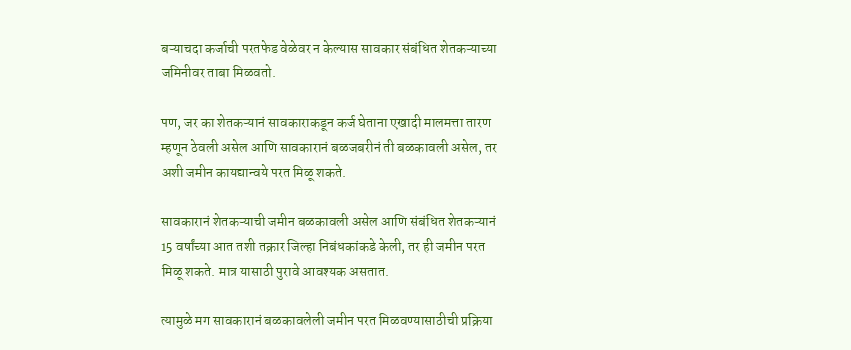बऱ्याचदा कर्जाची परतफेड वेळेवर न केल्यास सावकार संबंधित शेतकऱ्याच्या जमिनीवर ताबा मिळवतो.

पण, जर का शेतकऱ्यानं सावकाराकडून कर्ज घेताना एखादी मालमत्ता तारण म्हणून ठेवली असेल आणि सावकारानं बळजबरीनं ती बळकावली असेल, तर अशी जमीन कायद्यान्वये परत मिळू शकते.

सावकारानं शेतकऱ्याची जमीन बळकावली असेल आणि संबंधित शेतकऱ्यानं 15 वर्षांच्या आत तशी तक्रार जिल्हा निबंधकांकडे केली, तर ही जमीन परत मिळू शकते. मात्र यासाठी पुरावे आवश्यक असतात.

त्यामुळे मग सावकारानं बळकावलेली जमीन परत मिळवण्यासाठीची प्रक्रिया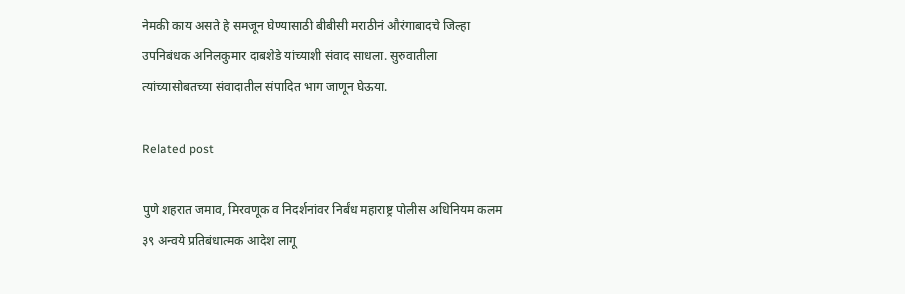नेमकी काय असते हे समजून घेण्यासाठी बीबीसी मराठीनं औरंगाबादचे जिल्हा उपनिबंधक अनिलकुमार दाबशेडे यांच्याशी संवाद साधला. सुरुवातीला त्यांच्यासोबतच्या संवादातील संपादित भाग जाणून घेऊया.

Related post

पुणे शहरात जमाव, मिरवणूक व निदर्शनांवर निर्बंध महाराष्ट्र पोलीस अधिनियम कलम ३९ अन्वये प्रतिबंधात्मक आदेश लागू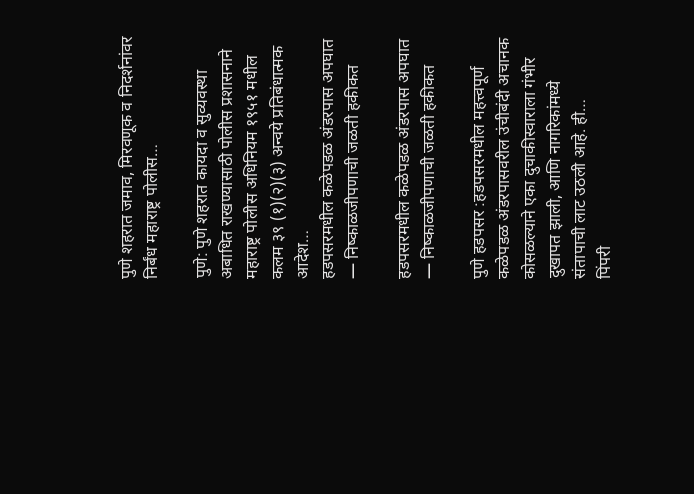पुणे शहरात जमाव, मिरवणूक व निदर्शनांवर निर्बंध महाराष्ट्र पोलीस…

पुणे: पुणे शहरात कायदा व सुव्यवस्था अबाधित राखण्यासाठी पोलीस प्रशासनाने महाराष्ट्र पोलीस अधिनियम १९५१ मधील कलम ३९ (१)(२)(३) अन्वये प्रतिबंधात्मक आदेश…
हडपसरमधील कळेपडळ अंडरपास अपघात — निष्काळजीपणाची जळती हकीकत

हडपसरमधील कळेपडळ अंडरपास अपघात — निष्काळजीपणाची जळती हकीकत

पुणे हडपसर :हडपसरमधील महत्त्वपूर्ण कळेपडळ अंडरपासवरील उंचीबंदी अचानक कोसळल्याने एका दुचाकीस्वाराला गंभीर दुखापत झाली, आणि नागरिकांमध्ये संतापाची लाट उठली आहे. ही…
पिंपरी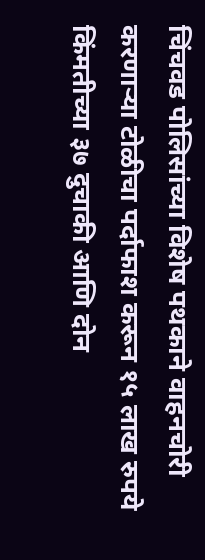चिंचवड पोलिसांच्या विशेष पथकाने वाहनचोरी करणाऱ्या टोळीचा पर्दाफाश करून १५ लाख रुपये किंमतीच्या ३७ दुचाकी आणि दोन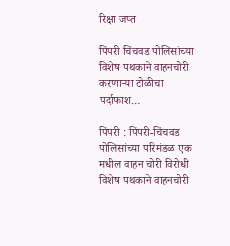रिक्षा जप्त

पिंपरी चिंचवड पोलिसांच्या विशेष पथकाने वाहनचोरी करणाऱ्या टोळीचा पर्दाफाश…

पिंपरी : पिंपरी-चिंचवड पोलिसांच्या परिमंडळ एक मधील वाहन चोरी विरोधी विशेष पथकाने वाहनचोरी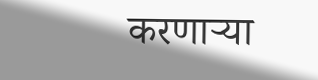करणाऱ्या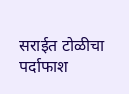सराईत टोळीचा पर्दाफाश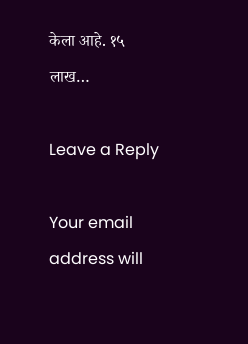केला आहे. १५ लाख…

Leave a Reply

Your email address will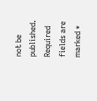not be published. Required fields are marked *